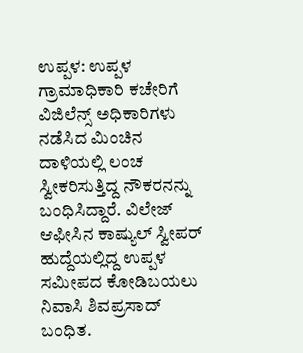ಉಪ್ಪಳ: ಉಪ್ಪಳ ಗ್ರಾಮಾಧಿಕಾರಿ ಕಚೇರಿಗೆ ವಿಜಿಲೆನ್ಸ್ ಅಧಿಕಾರಿಗಳು ನಡೆಸಿದ ಮಿಂಚಿನ ದಾಳಿಯಲ್ಲಿ ಲಂಚ ಸ್ವೀಕರಿಸುತ್ತಿದ್ದ ನೌಕರನನ್ನು ಬಂಧಿಸಿದ್ದಾರೆ. ವಿಲೇಜ್ ಆಫೀಸಿನ ಕಾಷ್ಯುಲ್ ಸ್ವೀಪರ್ ಹುದ್ದೆಯಲ್ಲಿದ್ದ ಉಪ್ಪಳ ಸಮೀಪದ ಕೋಡಿಬಯಲು ನಿವಾಸಿ ಶಿವಪ್ರಸಾದ್ ಬಂಧಿತ.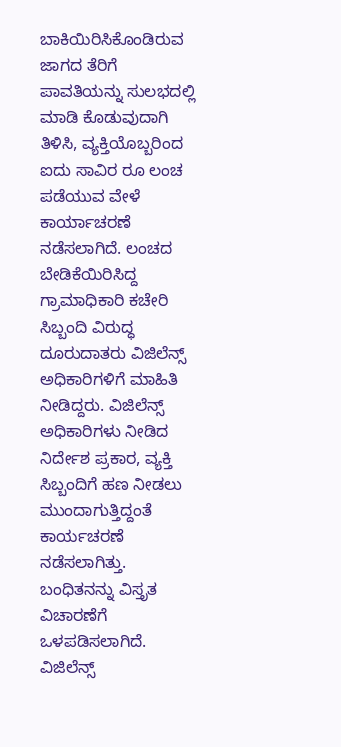ಬಾಕಿಯಿರಿಸಿಕೊಂಡಿರುವ ಜಾಗದ ತೆರಿಗೆ ಪಾವತಿಯನ್ನು ಸುಲಭದಲ್ಲಿ ಮಾಡಿ ಕೊಡುವುದಾಗಿ ತಿಳಿಸಿ, ವ್ಯಕ್ತಿಯೊಬ್ಬರಿಂದ ಐದು ಸಾವಿರ ರೂ ಲಂಚ ಪಡೆಯುವ ವೇಳೆ ಕಾರ್ಯಾಚರಣೆ ನಡೆಸಲಾಗಿದೆ. ಲಂಚದ ಬೇಡಿಕೆಯಿರಿಸಿದ್ದ ಗ್ರಾಮಾಧಿಕಾರಿ ಕಚೇರಿ ಸಿಬ್ಬಂದಿ ವಿರುದ್ಧ ದೂರುದಾತರು ವಿಜಿಲೆನ್ಸ್ ಅಧಿಕಾರಿಗಳಿಗೆ ಮಾಹಿತಿ ನೀಡಿದ್ದರು. ವಿಜಿಲೆನ್ಸ್ ಅಧಿಕಾರಿಗಳು ನೀಡಿದ ನಿರ್ದೇಶ ಪ್ರಕಾರ, ವ್ಯಕ್ತಿ ಸಿಬ್ಬಂದಿಗೆ ಹಣ ನೀಡಲು ಮುಂದಾಗುತ್ತಿದ್ದಂತೆ ಕಾರ್ಯಚರಣೆ ನಡೆಸಲಾಗಿತ್ತು. ಬಂಧಿತನನ್ನು ವಿಸ್ತೃತ ವಿಚಾರಣೆಗೆ ಒಳಪಡಿಸಲಾಗಿದೆ. ವಿಜಿಲೆನ್ಸ್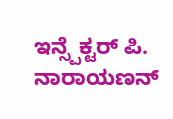ಇನ್ಸ್ಪೆಕ್ಟರ್ ಪಿ. ನಾರಾಯಣನ್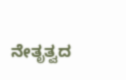ನೇತೃತ್ವದ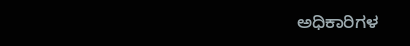ಅಧಿಕಾರಿಗಳ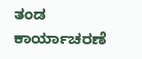ತಂಡ ಕಾರ್ಯಾಚರಣೆ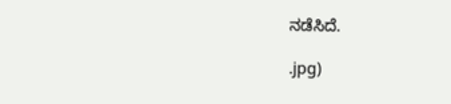ನಡೆಸಿದೆ.

.jpg)